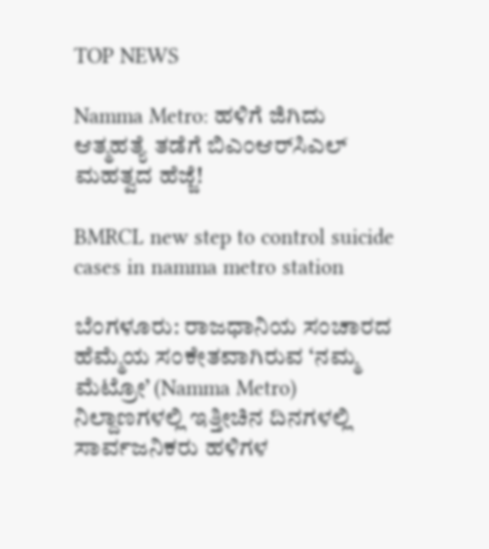TOP NEWS

Namma Metro: ಹಳಿಗೆ ಜಿಗಿದು ಆತ್ಮಹತ್ಯೆ ತಡೆಗೆ ಬಿಎಂಆರ್‌ಸಿಎಲ್ ಮಹತ್ವದ ಹೆಜ್ಜೆ!

BMRCL new step to control suicide cases in namma metro station

ಬೆಂಗಳೂರು: ರಾಜಧಾನಿಯ ಸಂಚಾರದ ಹೆಮ್ಮೆಯ ಸಂಕೇತವಾಗಿರುವ ‘ನಮ್ಮ ಮೆಟ್ರೋ’ (Namma Metro) ನಿಲ್ದಾಣಗಳಲ್ಲಿ ಇತ್ತೀಚಿನ ದಿನಗಳಲ್ಲಿ ಸಾರ್ವಜನಿಕರು ಹಳಿಗಳ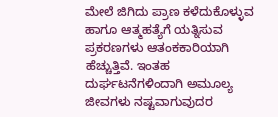ಮೇಲೆ ಜಿಗಿದು ಪ್ರಾಣ ಕಳೆದುಕೊಳ್ಳುವ ಹಾಗೂ ಆತ್ಮಹತ್ಯೆಗೆ ಯತ್ನಿಸುವ ಪ್ರಕರಣಗಳು ಆತಂಕಕಾರಿಯಾಗಿ ಹೆಚ್ಚುತ್ತಿವೆ. ಇಂತಹ ದುರ್ಘಟನೆಗಳಿಂದಾಗಿ ಅಮೂಲ್ಯ ಜೀವಗಳು ನಷ್ಟವಾಗುವುದರ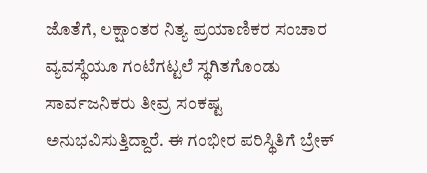ಜೊತೆಗೆ, ಲಕ್ಷಾಂತರ ನಿತ್ಯ ಪ್ರಯಾಣಿಕರ ಸಂಚಾರ ವ್ಯವಸ್ಥೆಯೂ ಗಂಟೆಗಟ್ಟಲೆ ಸ್ಥಗಿತಗೊಂಡು ಸಾರ್ವಜನಿಕರು ತೀವ್ರ ಸಂಕಷ್ಟ ಅನುಭವಿಸುತ್ತಿದ್ದಾರೆ. ಈ ಗಂಭೀರ ಪರಿಸ್ಥಿತಿಗೆ ಬ್ರೇಕ್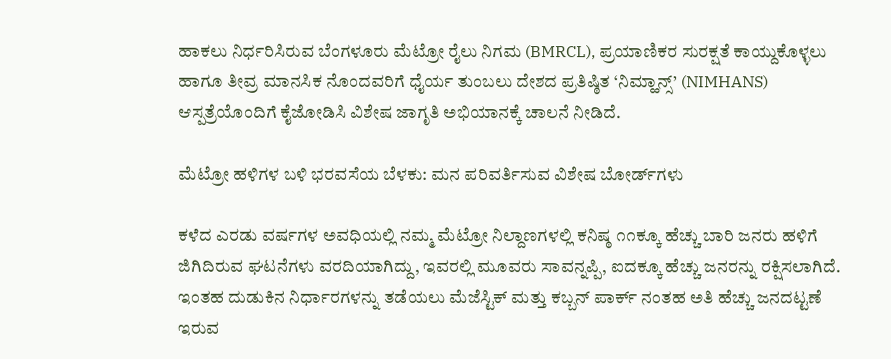ಹಾಕಲು ನಿರ್ಧರಿಸಿರುವ ಬೆಂಗಳೂರು ಮೆಟ್ರೋ ರೈಲು ನಿಗಮ (BMRCL), ಪ್ರಯಾಣಿಕರ ಸುರಕ್ಷತೆ ಕಾಯ್ದುಕೊಳ್ಳಲು ಹಾಗೂ ತೀವ್ರ ಮಾನಸಿಕ ನೊಂದವರಿಗೆ ಧೈರ್ಯ ತುಂಬಲು ದೇಶದ ಪ್ರತಿಷ್ಠಿತ ‘ನಿಮ್ಹಾನ್ಸ್’ (NIMHANS) ಆಸ್ಪತ್ರೆಯೊಂದಿಗೆ ಕೈಜೋಡಿಸಿ ವಿಶೇಷ ಜಾಗೃತಿ ಅಭಿಯಾನಕ್ಕೆ ಚಾಲನೆ ನೀಡಿದೆ.

ಮೆಟ್ರೋ ಹಳಿಗಳ ಬಳಿ ಭರವಸೆಯ ಬೆಳಕು: ಮನ ಪರಿವರ್ತಿಸುವ ವಿಶೇಷ ಬೋರ್ಡ್‌ಗಳು

ಕಳೆದ ಎರಡು ವರ್ಷಗಳ ಅವಧಿಯಲ್ಲಿ ನಮ್ಮ ಮೆಟ್ರೋ ನಿಲ್ದಾಣಗಳಲ್ಲಿ ಕನಿಷ್ಠ ೧೧ಕ್ಕೂ ಹೆಚ್ಚು ಬಾರಿ ಜನರು ಹಳಿಗೆ ಜಿಗಿದಿರುವ ಘಟನೆಗಳು ವರದಿಯಾಗಿದ್ದು, ಇವರಲ್ಲಿ ಮೂವರು ಸಾವನ್ನಪ್ಪಿ, ಐದಕ್ಕೂ ಹೆಚ್ಚು ಜನರನ್ನು ರಕ್ಷಿಸಲಾಗಿದೆ. ಇಂತಹ ದುಡುಕಿನ ನಿರ್ಧಾರಗಳನ್ನು ತಡೆಯಲು ಮೆಜೆಸ್ಟಿಕ್ ಮತ್ತು ಕಬ್ಬನ್ ಪಾರ್ಕ್ ನಂತಹ ಅತಿ ಹೆಚ್ಚು ಜನದಟ್ಟಣೆ ಇರುವ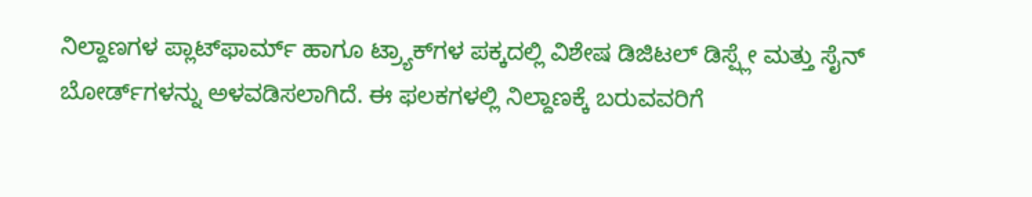ನಿಲ್ದಾಣಗಳ ಪ್ಲಾಟ್‌ಫಾರ್ಮ್ ಹಾಗೂ ಟ್ರ್ಯಾಕ್‌ಗಳ ಪಕ್ಕದಲ್ಲಿ ವಿಶೇಷ ಡಿಜಿಟಲ್ ಡಿಸ್ಪ್ಲೇ ಮತ್ತು ಸೈನ್ ಬೋರ್ಡ್‌ಗಳನ್ನು ಅಳವಡಿಸಲಾಗಿದೆ. ಈ ಫಲಕಗಳಲ್ಲಿ ನಿಲ್ದಾಣಕ್ಕೆ ಬರುವವರಿಗೆ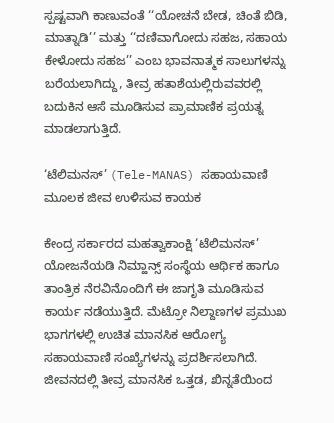ಸ್ಪಷ್ಟವಾಗಿ ಕಾಣುವಂತೆ ‘‘ಯೋಚನೆ ಬೇಡ, ಚಿಂತೆ ಬಿಡಿ, ಮಾತ್ನಾಡಿ’’ ಮತ್ತು ‘‘ದಣಿವಾಗೋದು ಸಹಜ, ಸಹಾಯ ಕೇಳೋದು ಸಹಜ’’ ಎಂಬ ಭಾವನಾತ್ಮಕ ಸಾಲುಗಳನ್ನು ಬರೆಯಲಾಗಿದ್ದು, ತೀವ್ರ ಹತಾಶೆಯಲ್ಲಿರುವವರಲ್ಲಿ ಬದುಕಿನ ಆಸೆ ಮೂಡಿಸುವ ಪ್ರಾಮಾಣಿಕ ಪ್ರಯತ್ನ ಮಾಡಲಾಗುತ್ತಿದೆ.

‘ಟೆಲಿಮನಸ್’ (Tele-MANAS) ಸಹಾಯವಾಣಿ ಮೂಲಕ ಜೀವ ಉಳಿಸುವ ಕಾಯಕ

ಕೇಂದ್ರ ಸರ್ಕಾರದ ಮಹತ್ವಾಕಾಂಕ್ಷಿ ‘ಟೆಲಿಮನಸ್’ ಯೋಜನೆಯಡಿ ನಿಮ್ಹಾನ್ಸ್ ಸಂಸ್ಥೆಯ ಆರ್ಥಿಕ ಹಾಗೂ ತಾಂತ್ರಿಕ ನೆರವಿನೊಂದಿಗೆ ಈ ಜಾಗೃತಿ ಮೂಡಿಸುವ ಕಾರ್ಯ ನಡೆಯುತ್ತಿದೆ. ಮೆಟ್ರೋ ನಿಲ್ದಾಣಗಳ ಪ್ರಮುಖ ಭಾಗಗಳಲ್ಲಿ ಉಚಿತ ಮಾನಸಿಕ ಆರೋಗ್ಯ ಸಹಾಯವಾಣಿ ಸಂಖ್ಯೆಗಳನ್ನು ಪ್ರದರ್ಶಿಸಲಾಗಿದೆ. ಜೀವನದಲ್ಲಿ ತೀವ್ರ ಮಾನಸಿಕ ಒತ್ತಡ, ಖಿನ್ನತೆಯಿಂದ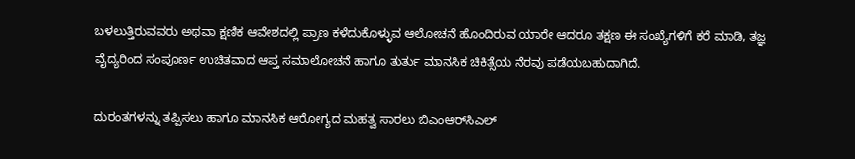ಬಳಲುತ್ತಿರುವವರು ಅಥವಾ ಕ್ಷಣಿಕ ಆವೇಶದಲ್ಲಿ ಪ್ರಾಣ ಕಳೆದುಕೊಳ್ಳುವ ಆಲೋಚನೆ ಹೊಂದಿರುವ ಯಾರೇ ಆದರೂ ತಕ್ಷಣ ಈ ಸಂಖ್ಯೆಗಳಿಗೆ ಕರೆ ಮಾಡಿ, ತಜ್ಞ ವೈದ್ಯರಿಂದ ಸಂಪೂರ್ಣ ಉಚಿತವಾದ ಆಪ್ತ ಸಮಾಲೋಚನೆ ಹಾಗೂ ತುರ್ತು ಮಾನಸಿಕ ಚಿಕಿತ್ಸೆಯ ನೆರವು ಪಡೆಯಬಹುದಾಗಿದೆ.

ದುರಂತಗಳನ್ನು ತಪ್ಪಿಸಲು ಹಾಗೂ ಮಾನಸಿಕ ಆರೋಗ್ಯದ ಮಹತ್ವ ಸಾರಲು ಬಿಎಂಆರ್‌ಸಿಎಲ್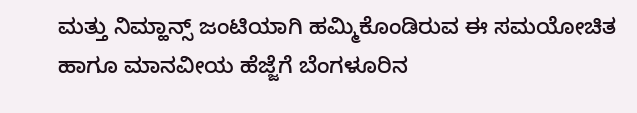ಮತ್ತು ನಿಮ್ಹಾನ್ಸ್ ಜಂಟಿಯಾಗಿ ಹಮ್ಮಿಕೊಂಡಿರುವ ಈ ಸಮಯೋಚಿತ ಹಾಗೂ ಮಾನವೀಯ ಹೆಜ್ಜೆಗೆ ಬೆಂಗಳೂರಿನ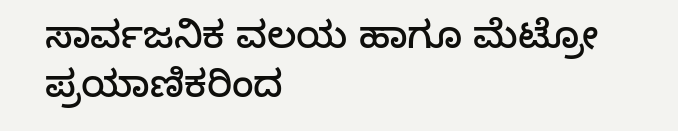ಸಾರ್ವಜನಿಕ ವಲಯ ಹಾಗೂ ಮೆಟ್ರೋ ಪ್ರಯಾಣಿಕರಿಂದ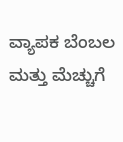ವ್ಯಾಪಕ ಬೆಂಬಲ ಮತ್ತು ಮೆಚ್ಚುಗೆ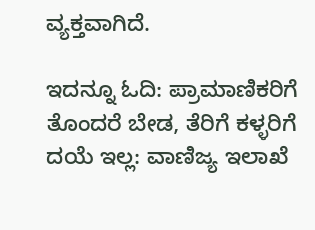ವ್ಯಕ್ತವಾಗಿದೆ.

ಇದನ್ನೂ ಓದಿ: ಪ್ರಾಮಾಣಿಕರಿಗೆ ತೊಂದರೆ ಬೇಡ, ತೆರಿಗೆ ಕಳ್ಳರಿಗೆ ದಯೆ ಇಲ್ಲ: ವಾಣಿಜ್ಯ ಇಲಾಖೆ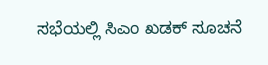ಸಭೆಯಲ್ಲಿ ಸಿಎಂ ಖಡಕ್ ಸೂಚನೆ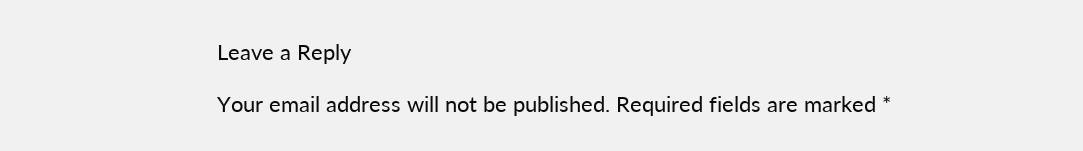Leave a Reply

Your email address will not be published. Required fields are marked *